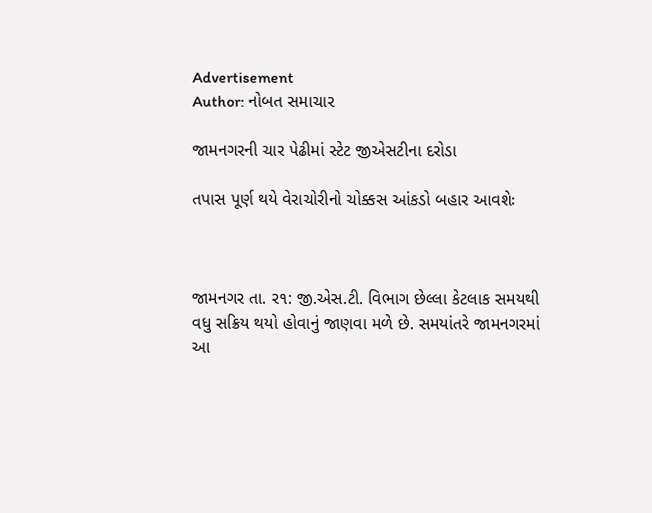Advertisement
Author: નોબત સમાચાર

જામનગરની ચાર પેઢીમાં સ્ટેટ જીએસટીના દરોડા

તપાસ પૂર્ણ થયે વેરાચોરીનો ચોક્કસ આંકડો બહાર આવશેઃ



જામનગર તા. ર૧: જી.એસ.ટી. વિભાગ છેલ્લા કેટલાક સમયથી વધુ સક્રિય થયો હોવાનું જાણવા મળે છે. સમયાંતરે જામનગરમાં આ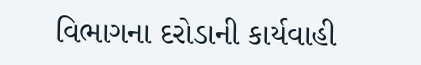વિભાગના દરોડાની કાર્યવાહી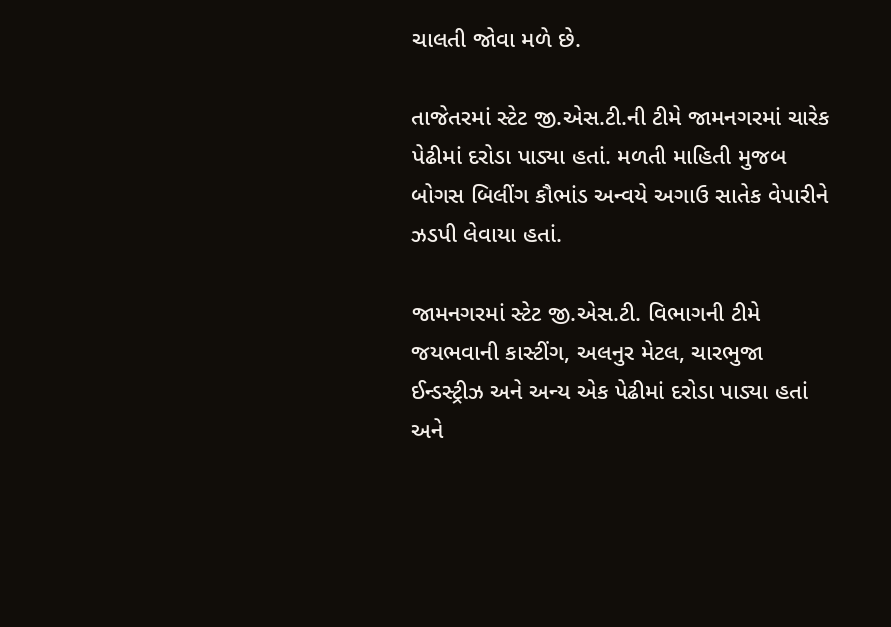ચાલતી જોવા મળે છે.

તાજેતરમાં સ્ટેટ જી.એસ.ટી.ની ટીમે જામનગરમાં ચારેક પેઢીમાં દરોડા પાડ્યા હતાં. મળતી માહિતી મુજબ બોગસ બિલીંગ કૌભાંડ અન્વયે અગાઉ સાતેક વેપારીને ઝડપી લેવાયા હતાં.

જામનગરમાં સ્ટેટ જી.એસ.ટી. વિભાગની ટીમે જયભવાની કાસ્ટીંગ, અલનુર મેટલ, ચારભુજા ઈન્ડસ્ટ્રીઝ અને અન્ય એક પેઢીમાં દરોડા પાડ્યા હતાં અને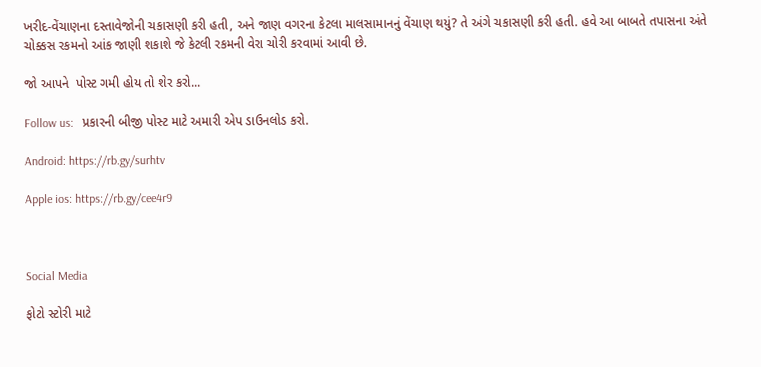ખરીદ-વેંચાણના દસ્તાવેજોની ચકાસણી કરી હતી, અને જાણ વગરના કેટલા માલસામાનનું વેંચાણ થયું? તે અંગે ચકાસણી કરી હતી. હવે આ બાબતે તપાસના અંતે ચોક્કસ રકમનો આંક જાણી શકાશે જે કેટલી રકમની વેરા ચોરી કરવામાં આવી છે.

જો આપને  પોસ્ટ ગમી હોય તો શેર કરો...

Follow us:   પ્રકારની બીજી પોસ્ટ માટે અમારી એપ ડાઉનલોડ કરો.

Android: https://rb.gy/surhtv

Apple ios: https://rb.gy/cee4r9



Social Media

ફોટો સ્ટોરી માટે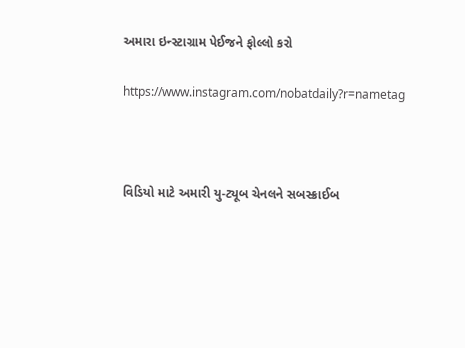અમારા ઇન્સ્ટાગ્રામ પેઈજને ફોલ્લો કરો

https://www.instagram.com/nobatdaily?r=nametag



વિડિયો માટે અમારી યુ-ટ્યૂબ ચેનલને સબસ્ક્રાઈબ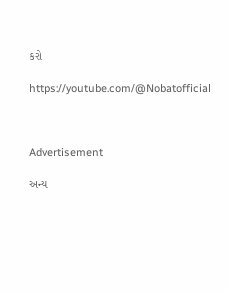કરો

https://youtube.com/@Nobatofficial



Advertisement

અન્ય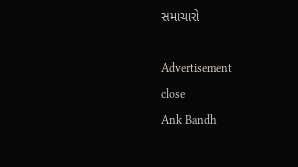સમાચારો

Advertisement
close
Ank Bandh